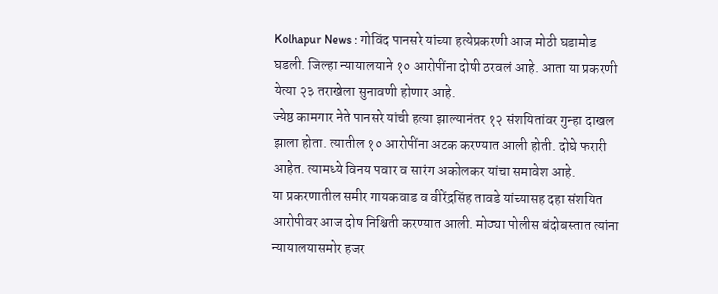Kolhapur News : गोविंद पानसरे यांच्या हत्येप्रकरणी आज मोठी घडामोड घडली. जिल्हा न्यायालयाने १० आरोपींना दोषी ठरवलं आहे. आता या प्रकरणी येत्या २३ तराखेला सुनावणी होणार आहे.
ज्येष्ठ कामगार नेते पानसरे यांची हत्या झाल्यानंतर १२ संशयितांवर गुन्हा दाखल झाला होता. त्यातील १० आरोपींना अटक करण्यात आली होती. दोघे फरारी आहेत. त्यामध्ये विनय पवार व सारंग अकोलकर यांचा समावेश आहे.
या प्रकरणातील समीर गायकवाड व वीरेंद्रसिंह तावडे यांच्यासह दहा संशयित आरोपीवर आज दोष निश्चिती करण्यात आली. मोठ्या पोलीस बंदोबस्तात त्यांना न्यायालयासमोर हजर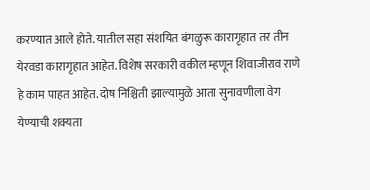करण्यात आले होते. यातील सहा संशयित बंगळुरू कारागृहात तर तीन येरवडा कारागृहात आहेत. विशेष सरकारी वकील म्हणून शिवाजीराव राणे हे काम पाहत आहेत. दोष निश्चिती झाल्यामुळे आता सुनावणीला वेग येण्याची शक्यता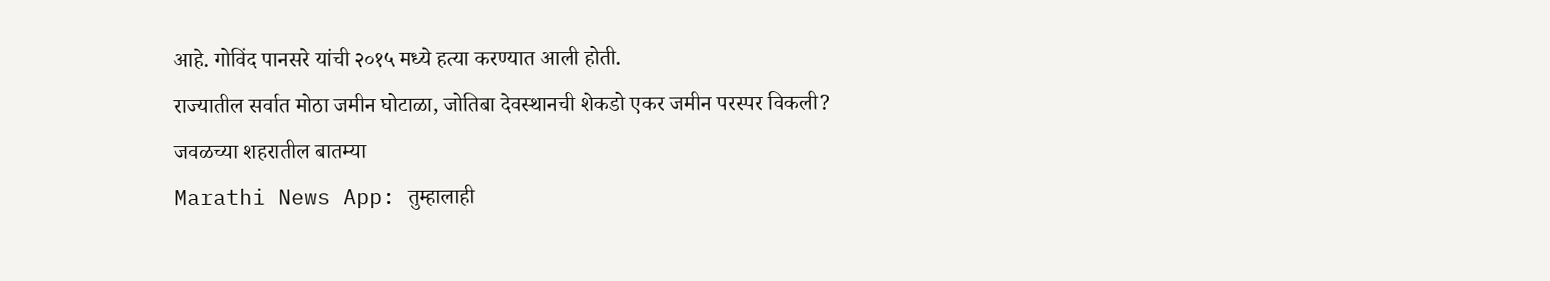आहे. गोविंद पानसरे यांची २०१५ मध्ये हत्या करण्यात आली होती.
राज्यातील सर्वात मोठा जमीन घोटाळा, जोतिबा देवस्थानची शेकडो एकर जमीन परस्पर विकली?
जवळच्या शहरातील बातम्या
Marathi News App: तुम्हालाही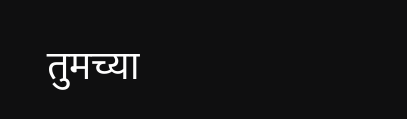तुमच्या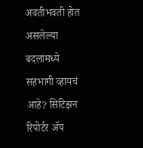अवतीभवती होत असलेल्या बदलांमध्ये सहभागी व्हायचं आहे? सिटिझन रिपोर्टर ॲप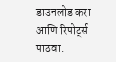डाउनलोड करा आणि रिपोर्ट्स पाठवा.